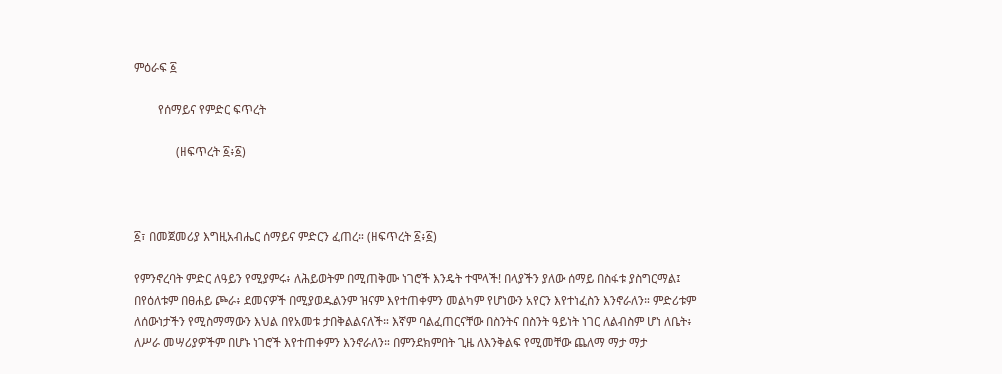ምዕራፍ ፩

        የሰማይና የምድር ፍጥረት

              (ዘፍጥረት ፩፥፩)



፩፣ በመጀመሪያ እግዚአብሔር ሰማይና ምድርን ፈጠረ። (ዘፍጥረት ፩፥፩)

የምንኖረባት ምድር ለዓይን የሚያምሩ፥ ለሕይወትም በሚጠቅሙ ነገሮች እንዴት ተሞላች! በላያችን ያለው ሰማይ በስፋቱ ያስግርማል፤ በየዕለቱም በፀሐይ ጮራ፥ ደመናዎች በሚያወዱልንም ዝናም እየተጠቀምን መልካም የሆነውን አየርን እየተነፈስን እንኖራለን። ምድሪቱም ለሰውነታችን የሚስማማውን እህል በየአመቱ ታበቅልልናለች። እኛም ባልፈጠርናቸው በስንትና በስንት ዓይነት ነገር ለልብስም ሆነ ለቤት፥ ለሥራ መሣሪያዎችም በሆኑ ነገሮች እየተጠቀምን እንኖራለን። በምንደክምበት ጊዜ ለእንቅልፍ የሚመቸው ጨለማ ማታ ማታ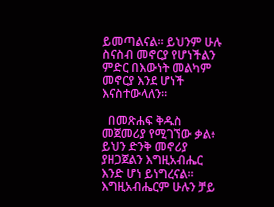ይመጣልናል። ይህንም ሁሉ ስናስብ መኖርያ የሆነችልን ምድር በእውነት መልካም መኖርያ እንደ ሆነች እናስተውላለን።

  በመጽሐፍ ቅዱስ መጀመሪያ የሚገኘው ቃል፥ ይህን ድንቅ መኖሪያ ያዘጋጀልን እግዚአብሔር እንድ ሆነ ይነግረናል። እግዚአብሔርም ሁሉን ቻይ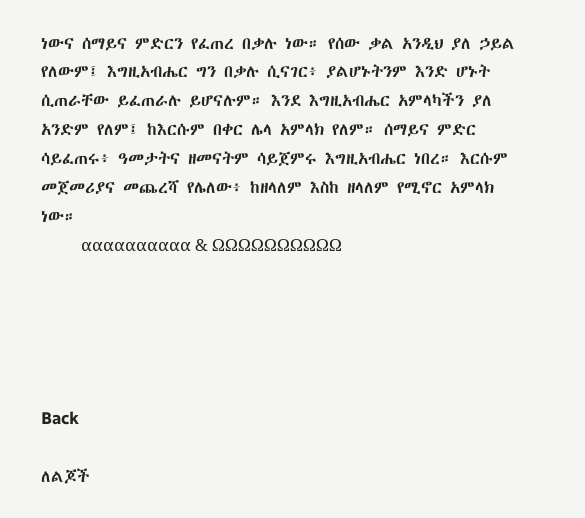ነውና ሰማይና ምድርን የፈጠረ በቃሉ ነው። የሰው ቃል አንዲህ ያለ ኃይል የለውም፤ እግዚአብሔር ግን በቃሉ ሲናገር፥ ያልሆኑትንም እንድ ሆኑት ሲጠራቸው ይፈጠራሉ ይሆናሉም። እንደ እግዚአብሔር አምላካችን ያለ አንድም የለም፤ ከእርሱም በቀር ሌላ አምላክ የለም። ሰማይና ምድር ሳይፈጠሩ፥ ዓመታትና ዘመናትም ሳይጀምሩ እግዚአብሔር ነበረ። እርሱም መጀመሪያና መጨረሻ የሌለው፥ ከዘላለም እስከ ዘላለም የሚኖር አምላክ ነው።
          αααααααααα & ΩΩΩΩΩΩΩΩΩΩ





Back

ለልጆች